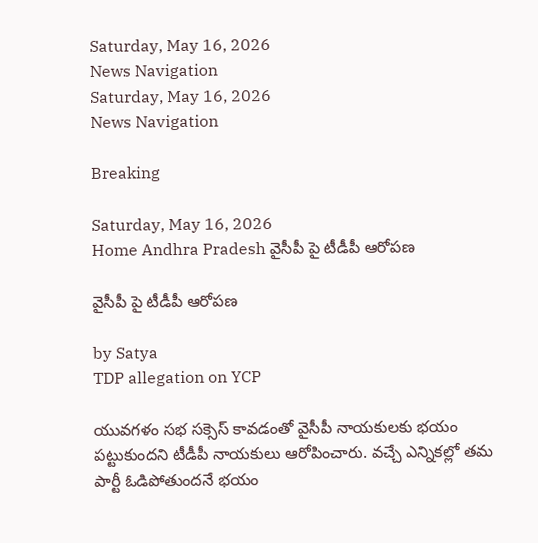Saturday, May 16, 2026
News Navigation
Saturday, May 16, 2026
News Navigation

Breaking

Saturday, May 16, 2026
Home Andhra Pradesh వైసీపీ పై టీడీపీ ఆరోపణ

వైసీపీ పై టీడీపీ ఆరోపణ

by Satya
TDP allegation on YCP

యువగళం సభ సక్సెస్ కావడంతో వైసీపీ నాయకులకు భయం పట్టుకుందని టీడీపీ నాయకులు ఆరోపించారు. వచ్చే ఎన్నికల్లో తమ పార్టీ ఓడిపోతుందనే భయం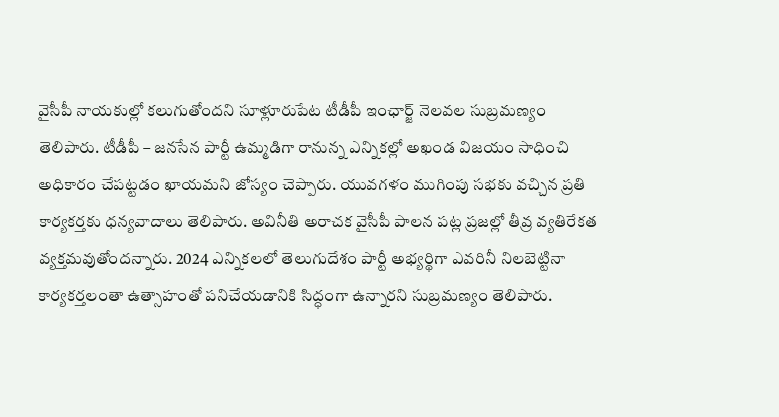వైసీపీ నాయకుల్లో కలుగుతోందని సూళ్లూరుపేట టీడీపీ ఇంఛార్జ్ నెలవల సుబ్రమణ్యం తెలిపారు. టీడీపీ – జనసేన పార్టీ ఉమ్మడిగా రానున్న ఎన్నికల్లో అఖండ విజయం సాధించి అధికారం చేపట్టడం ఖాయమని జోస్యం చెప్పారు. యువగళం ముగింపు సభకు వచ్చిన ప్రతి కార్యకర్తకు ధన్యవాదాలు తెలిపారు. అవినీతి అరాచక వైసీపీ పాలన పట్ల ప్రజల్లో తీవ్ర వ్యతిరేకత వ్యక్తమవుతోందన్నారు. 2024 ఎన్నికలలో తెలుగుదేశం పార్టీ అభ్యర్థిగా ఎవరినీ నిలబెట్టినా కార్యకర్తలంతా ఉత్సాహంతో పనిచేయడానికి సిద్ధంగా ఉన్నారని సుబ్రమణ్యం తెలిపారు.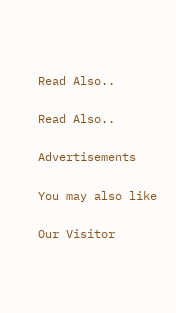Read Also..

Read Also..

Advertisements

You may also like

Our Visitor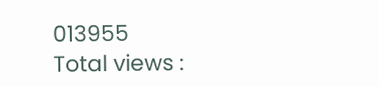013955
Total views :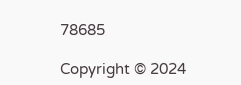78685

Copyright © 2024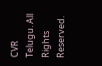CVR Telugu. All Rights Reserved.